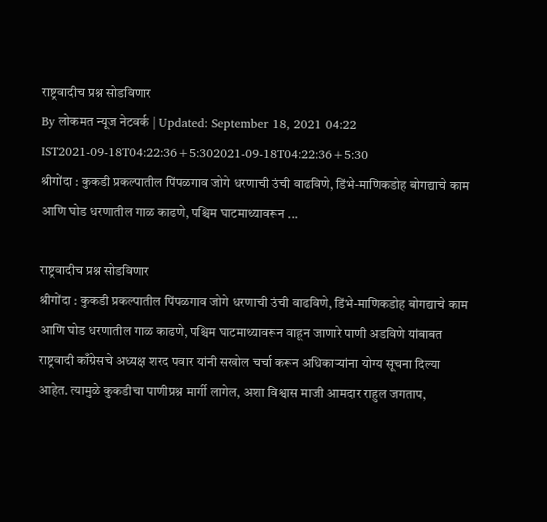राष्ट्रवादीच प्रश्न सोडविणार
By लोकमत न्यूज नेटवर्क | Updated: September 18, 2021 04:22 IST2021-09-18T04:22:36+5:302021-09-18T04:22:36+5:30
श्रीगोंदा : कुकडी प्रकल्पातील पिंपळगाव जोगे धरणाची उंची वाढविणे, डिंभे-माणिकडोह बोगद्याचे काम आणि घोड धरणातील गाळ काढणे, पश्चिम घाटमाथ्यावरून ...

राष्ट्रवादीच प्रश्न सोडविणार
श्रीगोंदा : कुकडी प्रकल्पातील पिंपळगाव जोगे धरणाची उंची वाढविणे, डिंभे-माणिकडोह बोगद्याचे काम आणि घोड धरणातील गाळ काढणे, पश्चिम घाटमाथ्यावरून वाहून जाणारे पाणी अडविणे यांबाबत राष्ट्रवादी काँग्रेसचे अध्यक्ष शरद पवार यांनी सखोल चर्चा करून अधिकाऱ्यांना योग्य सूचना दिल्या आहेत. त्यामुळे कुकडीचा पाणीप्रश्न मार्गी लागेल, अशा विश्वास माजी आमदार राहुल जगताप,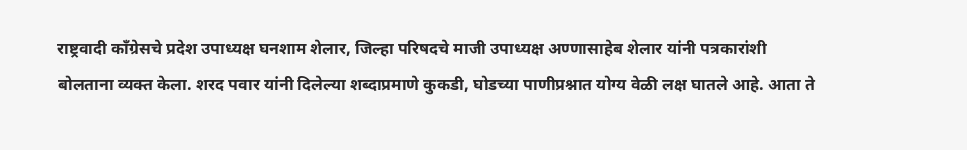राष्ट्रवादी काँग्रेसचे प्रदेश उपाध्यक्ष घनशाम शेलार, जिल्हा परिषदचे माजी उपाध्यक्ष अण्णासाहेब शेलार यांनी पत्रकारांशी बोलताना व्यक्त केला. शरद पवार यांनी दिलेल्या शब्दाप्रमाणे कुकडी, घोडच्या पाणीप्रश्नात योग्य वेळी लक्ष घातले आहे. आता ते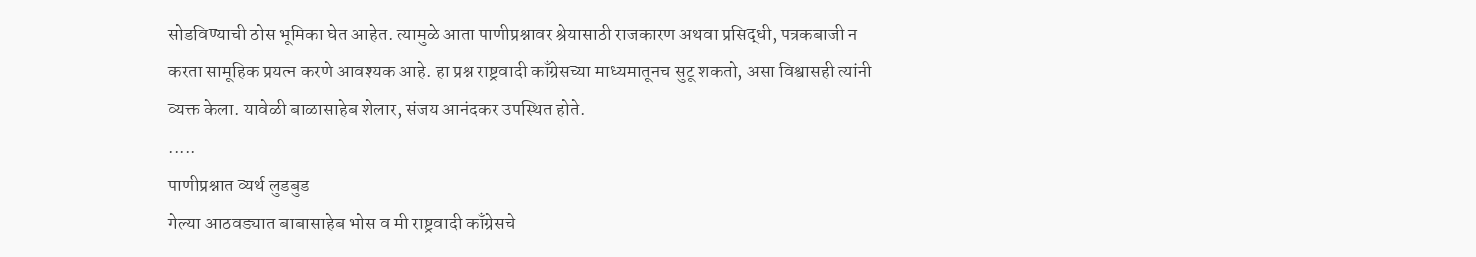सोडविण्याची ठोस भूमिका घेत आहेत. त्यामुळे आता पाणीप्रश्नावर श्रेयासाठी राजकारण अथवा प्रसिद्धी, पत्रकबाजी न करता सामूहिक प्रयत्न करणे आवश्यक आहे. हा प्रश्न राष्ट्रवादी काँग्रेसच्या माध्यमातूनच सुटू शकतो, असा विश्वासही त्यांनी व्यक्त केला. यावेळी बाळासाहेब शेलार, संजय आनंदकर उपस्थित होते.
.....
पाणीप्रश्नात व्यर्थ लुडबुड
गेल्या आठवड्यात बाबासाहेब भोस व मी राष्ट्रवादी काँग्रेसचे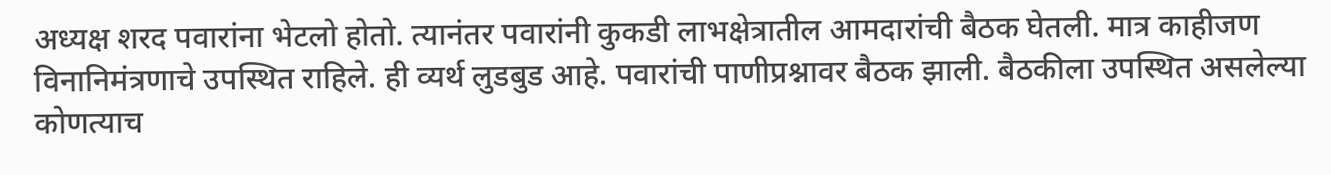अध्यक्ष शरद पवारांना भेटलो होतो. त्यानंतर पवारांनी कुकडी लाभक्षेत्रातील आमदारांची बैठक घेतली. मात्र काहीजण विनानिमंत्रणाचे उपस्थित राहिले. ही व्यर्थ लुडबुड आहे. पवारांची पाणीप्रश्नावर बैठक झाली. बैठकीला उपस्थित असलेल्या कोणत्याच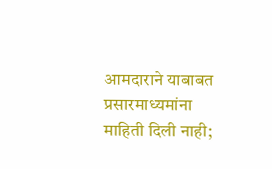आमदाराने याबाबत प्रसारमाध्यमांना माहिती दिली नाही;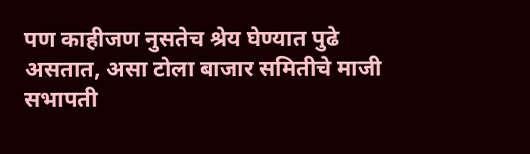पण काहीजण नुसतेच श्रेय घेण्यात पुढे असतात, असा टोला बाजार समितीचे माजी सभापती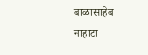बाळासाहेब नाहाटा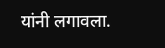यांनी लगावला.